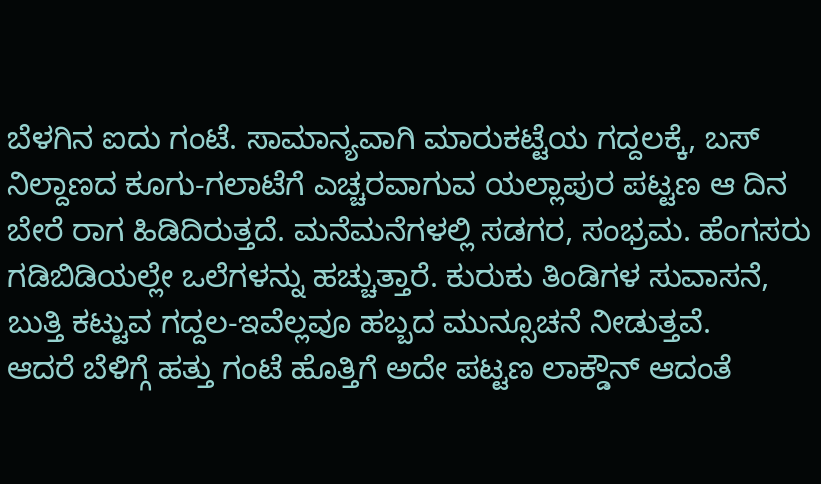ಬೆಳಗಿನ ಐದು ಗಂಟೆ. ಸಾಮಾನ್ಯವಾಗಿ ಮಾರುಕಟ್ಟೆಯ ಗದ್ದಲಕ್ಕೆ, ಬಸ್ ನಿಲ್ದಾಣದ ಕೂಗು-ಗಲಾಟೆಗೆ ಎಚ್ಚರವಾಗುವ ಯಲ್ಲಾಪುರ ಪಟ್ಟಣ ಆ ದಿನ ಬೇರೆ ರಾಗ ಹಿಡಿದಿರುತ್ತದೆ. ಮನೆಮನೆಗಳಲ್ಲಿ ಸಡಗರ, ಸಂಭ್ರಮ. ಹೆಂಗಸರು ಗಡಿಬಿಡಿಯಲ್ಲೇ ಒಲೆಗಳನ್ನು ಹಚ್ಚುತ್ತಾರೆ. ಕುರುಕು ತಿಂಡಿಗಳ ಸುವಾಸನೆ, ಬುತ್ತಿ ಕಟ್ಟುವ ಗದ್ದಲ-ಇವೆಲ್ಲವೂ ಹಬ್ಬದ ಮುನ್ಸೂಚನೆ ನೀಡುತ್ತವೆ.
ಆದರೆ ಬೆಳಿಗ್ಗೆ ಹತ್ತು ಗಂಟೆ ಹೊತ್ತಿಗೆ ಅದೇ ಪಟ್ಟಣ ಲಾಕ್ಡೌನ್ ಆದಂತೆ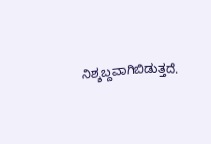ನಿಶ್ಶಬ್ದವಾಗಿಬಿಡುತ್ತದೆ.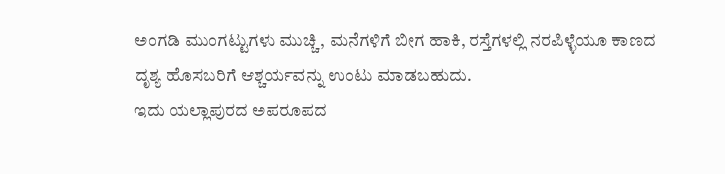ಅಂಗಡಿ ಮುಂಗಟ್ಟುಗಳು ಮುಚ್ಚಿ, ಮನೆಗಳಿಗೆ ಬೀಗ ಹಾಕಿ, ರಸ್ತೆಗಳಲ್ಲಿ ನರಪಿಳ್ಳೆಯೂ ಕಾಣದ ದೃಶ್ಯ ಹೊಸಬರಿಗೆ ಆಶ್ಚರ್ಯವನ್ನು ಉಂಟು ಮಾಡಬಹುದು.
ಇದು ಯಲ್ಲಾಪುರದ ಅಪರೂಪದ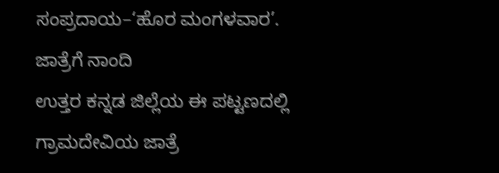ಸಂಪ್ರದಾಯ–‘ಹೊರ ಮಂಗಳವಾರ’.
ಜಾತ್ರೆಗೆ ನಾಂದಿ
ಉತ್ತರ ಕನ್ನಡ ಜಿಲ್ಲೆಯ ಈ ಪಟ್ಟಣದಲ್ಲಿ ಗ್ರಾಮದೇವಿಯ ಜಾತ್ರೆ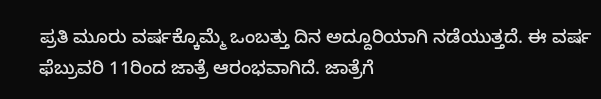ಪ್ರತಿ ಮೂರು ವರ್ಷಕ್ಕೊಮ್ಮೆ ಒಂಬತ್ತು ದಿನ ಅದ್ದೂರಿಯಾಗಿ ನಡೆಯುತ್ತದೆ. ಈ ವರ್ಷ ಫೆಬ್ರುವರಿ 11ರಿಂದ ಜಾತ್ರೆ ಆರಂಭವಾಗಿದೆ. ಜಾತ್ರೆಗೆ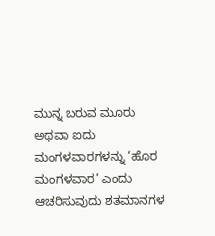ಮುನ್ನ ಬರುವ ಮೂರು ಅಥವಾ ಐದು ಮಂಗಳವಾರಗಳನ್ನು ‘ಹೊರ ಮಂಗಳವಾರ’ ಎಂದು ಆಚರಿಸುವುದು ಶತಮಾನಗಳ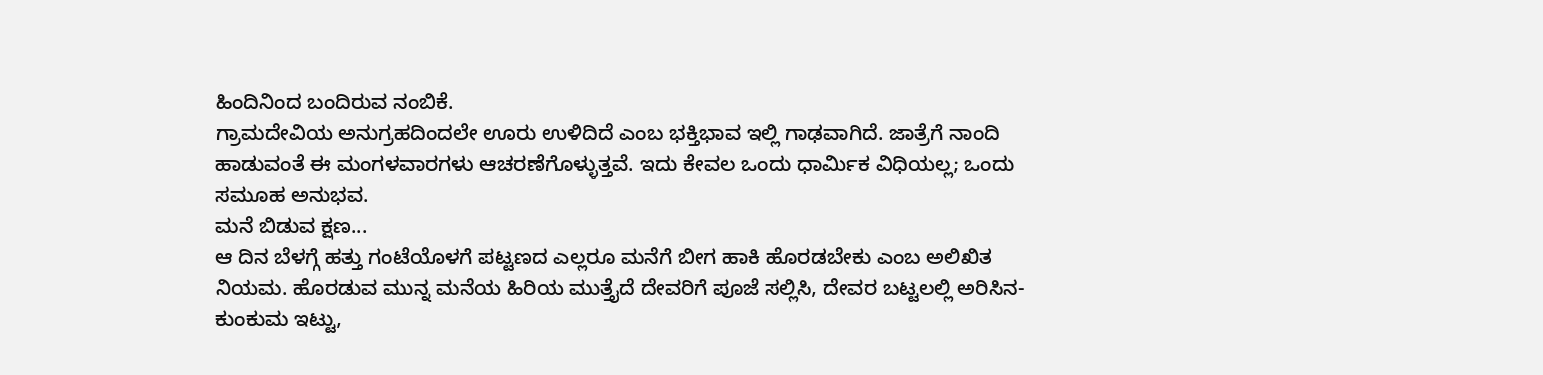ಹಿಂದಿನಿಂದ ಬಂದಿರುವ ನಂಬಿಕೆ.
ಗ್ರಾಮದೇವಿಯ ಅನುಗ್ರಹದಿಂದಲೇ ಊರು ಉಳಿದಿದೆ ಎಂಬ ಭಕ್ತಿಭಾವ ಇಲ್ಲಿ ಗಾಢವಾಗಿದೆ. ಜಾತ್ರೆಗೆ ನಾಂದಿ ಹಾಡುವಂತೆ ಈ ಮಂಗಳವಾರಗಳು ಆಚರಣೆಗೊಳ್ಳುತ್ತವೆ. ಇದು ಕೇವಲ ಒಂದು ಧಾರ್ಮಿಕ ವಿಧಿಯಲ್ಲ; ಒಂದು ಸಮೂಹ ಅನುಭವ.
ಮನೆ ಬಿಡುವ ಕ್ಷಣ...
ಆ ದಿನ ಬೆಳಗ್ಗೆ ಹತ್ತು ಗಂಟೆಯೊಳಗೆ ಪಟ್ಟಣದ ಎಲ್ಲರೂ ಮನೆಗೆ ಬೀಗ ಹಾಕಿ ಹೊರಡಬೇಕು ಎಂಬ ಅಲಿಖಿತ ನಿಯಮ. ಹೊರಡುವ ಮುನ್ನ ಮನೆಯ ಹಿರಿಯ ಮುತ್ತೈದೆ ದೇವರಿಗೆ ಪೂಜೆ ಸಲ್ಲಿಸಿ, ದೇವರ ಬಟ್ಟಲಲ್ಲಿ ಅರಿಸಿನ-ಕುಂಕುಮ ಇಟ್ಟು,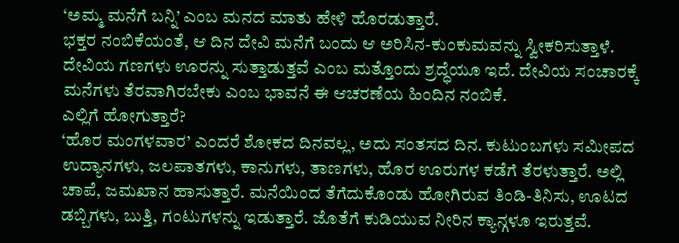‘ಅಮ್ಮ ಮನೆಗೆ ಬನ್ನಿ’ ಎಂಬ ಮನದ ಮಾತು ಹೇಳಿ ಹೊರಡುತ್ತಾರೆ.
ಭಕ್ತರ ನಂಬಿಕೆಯಂತೆ, ಆ ದಿನ ದೇವಿ ಮನೆಗೆ ಬಂದು ಆ ಅರಿಸಿನ-ಕುಂಕುಮವನ್ನು ಸ್ವೀಕರಿಸುತ್ತಾಳೆ. ದೇವಿಯ ಗಣಗಳು ಊರನ್ನು ಸುತ್ತಾಡುತ್ತವೆ ಎಂಬ ಮತ್ತೊಂದು ಶ್ರದ್ಧೆಯೂ ಇದೆ. ದೇವಿಯ ಸಂಚಾರಕ್ಕೆ ಮನೆಗಳು ತೆರವಾಗಿರಬೇಕು ಎಂಬ ಭಾವನೆ ಈ ಆಚರಣೆಯ ಹಿಂದಿನ ನಂಬಿಕೆ.
ಎಲ್ಲಿಗೆ ಹೋಗುತ್ತಾರೆ?
‘ಹೊರ ಮಂಗಳವಾರ’ ಎಂದರೆ ಶೋಕದ ದಿನವಲ್ಲ, ಅದು ಸಂತಸದ ದಿನ. ಕುಟುಂಬಗಳು ಸಮೀಪದ ಉದ್ಯಾನಗಳು, ಜಲಪಾತಗಳು, ಕಾನುಗಳು, ತಾಣಗಳು, ಹೊರ ಊರುಗಳ ಕಡೆಗೆ ತೆರಳುತ್ತಾರೆ. ಅಲ್ಲಿ ಚಾಪೆ, ಜಮಖಾನ ಹಾಸುತ್ತಾರೆ. ಮನೆಯಿಂದ ತೆಗೆದುಕೊಂಡು ಹೋಗಿರುವ ತಿಂಡಿ-ತಿನಿಸು, ಊಟದ ಡಬ್ಬಿಗಳು, ಬುತ್ತಿ, ಗಂಟುಗಳನ್ನು ಇಡುತ್ತಾರೆ. ಜೊತೆಗೆ ಕುಡಿಯುವ ನೀರಿನ ಕ್ಯಾನ್ಗಳೂ ಇರುತ್ತವೆ.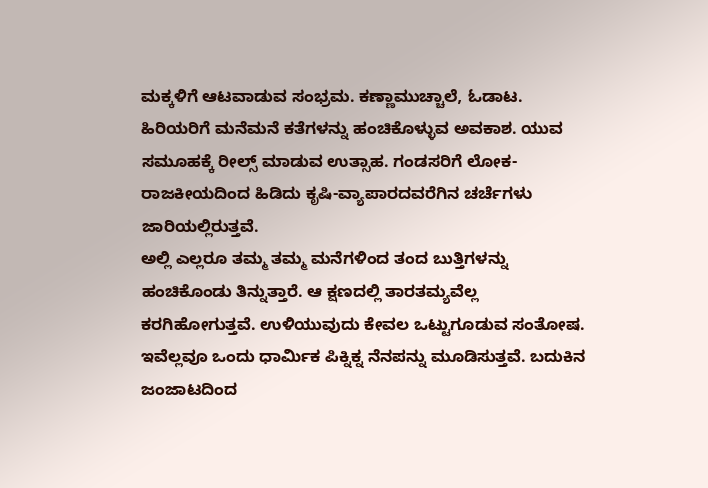ಮಕ್ಕಳಿಗೆ ಆಟವಾಡುವ ಸಂಭ್ರಮ. ಕಣ್ಣಾಮುಚ್ಚಾಲೆ, ಓಡಾಟ. ಹಿರಿಯರಿಗೆ ಮನೆಮನೆ ಕತೆಗಳನ್ನು ಹಂಚಿಕೊಳ್ಳುವ ಅವಕಾಶ. ಯುವ ಸಮೂಹಕ್ಕೆ ರೀಲ್ಸ್ ಮಾಡುವ ಉತ್ಸಾಹ. ಗಂಡಸರಿಗೆ ಲೋಕ-
ರಾಜಕೀಯದಿಂದ ಹಿಡಿದು ಕೃಷಿ-ವ್ಯಾಪಾರದವರೆಗಿನ ಚರ್ಚೆಗಳು ಜಾರಿಯಲ್ಲಿರುತ್ತವೆ.
ಅಲ್ಲಿ ಎಲ್ಲರೂ ತಮ್ಮ ತಮ್ಮ ಮನೆಗಳಿಂದ ತಂದ ಬುತ್ತಿಗಳನ್ನು ಹಂಚಿಕೊಂಡು ತಿನ್ನುತ್ತಾರೆ. ಆ ಕ್ಷಣದಲ್ಲಿ ತಾರತಮ್ಯವೆಲ್ಲ ಕರಗಿಹೋಗುತ್ತವೆ. ಉಳಿಯುವುದು ಕೇವಲ ಒಟ್ಟುಗೂಡುವ ಸಂತೋಷ. ಇವೆಲ್ಲವೂ ಒಂದು ಧಾರ್ಮಿಕ ಪಿಕ್ನಿಕ್ನ ನೆನಪನ್ನು ಮೂಡಿಸುತ್ತವೆ. ಬದುಕಿನ ಜಂಜಾಟದಿಂದ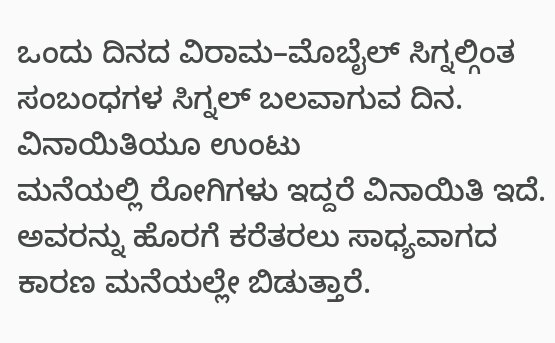ಒಂದು ದಿನದ ವಿರಾಮ–ಮೊಬೈಲ್ ಸಿಗ್ನಲ್ಗಿಂತ ಸಂಬಂಧಗಳ ಸಿಗ್ನಲ್ ಬಲವಾಗುವ ದಿನ.
ವಿನಾಯಿತಿಯೂ ಉಂಟು
ಮನೆಯಲ್ಲಿ ರೋಗಿಗಳು ಇದ್ದರೆ ವಿನಾಯಿತಿ ಇದೆ. ಅವರನ್ನು ಹೊರಗೆ ಕರೆತರಲು ಸಾಧ್ಯವಾಗದ ಕಾರಣ ಮನೆಯಲ್ಲೇ ಬಿಡುತ್ತಾರೆ.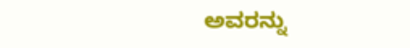ಅವರನ್ನು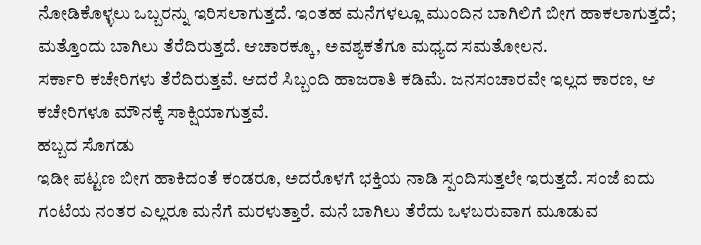ನೋಡಿಕೊಳ್ಳಲು ಒಬ್ಬರನ್ನು ಇರಿಸಲಾಗುತ್ತದೆ. ಇಂತಹ ಮನೆಗಳಲ್ಲೂ ಮುಂದಿನ ಬಾಗಿಲಿಗೆ ಬೀಗ ಹಾಕಲಾಗುತ್ತದೆ; ಮತ್ತೊಂದು ಬಾಗಿಲು ತೆರೆದಿರುತ್ತದೆ. ಆಚಾರಕ್ಕೂ, ಅವಶ್ಯಕತೆಗೂ ಮಧ್ಯದ ಸಮತೋಲನ.
ಸರ್ಕಾರಿ ಕಚೇರಿಗಳು ತೆರೆದಿರುತ್ತವೆ. ಆದರೆ ಸಿಬ್ಬಂದಿ ಹಾಜರಾತಿ ಕಡಿಮೆ. ಜನಸಂಚಾರವೇ ಇಲ್ಲದ ಕಾರಣ, ಆ ಕಚೇರಿಗಳೂ ಮೌನಕ್ಕೆ ಸಾಕ್ಷಿಯಾಗುತ್ತವೆ.
ಹಬ್ಬದ ಸೊಗಡು
ಇಡೀ ಪಟ್ಟಣ ಬೀಗ ಹಾಕಿದಂತೆ ಕಂಡರೂ, ಅದರೊಳಗೆ ಭಕ್ತಿಯ ನಾಡಿ ಸ್ಪಂದಿಸುತ್ತಲೇ ಇರುತ್ತದೆ. ಸಂಜೆ ಐದು ಗಂಟೆಯ ನಂತರ ಎಲ್ಲರೂ ಮನೆಗೆ ಮರಳುತ್ತಾರೆ. ಮನೆ ಬಾಗಿಲು ತೆರೆದು ಒಳಬರುವಾಗ ಮೂಡುವ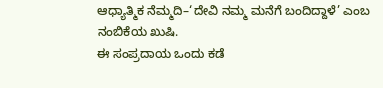ಆಧ್ಯಾತ್ಮಿಕ ನೆಮ್ಮದಿ–‘ದೇವಿ ನಮ್ಮ ಮನೆಗೆ ಬಂದಿದ್ದಾಳೆ’ ಎಂಬ ನಂಬಿಕೆಯ ಖುಷಿ.
ಈ ಸಂಪ್ರದಾಯ ಒಂದು ಕಡೆ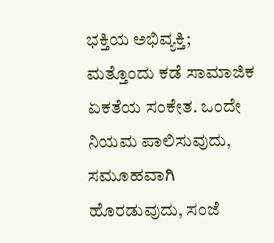ಭಕ್ತಿಯ ಅಭಿವ್ಯಕ್ತಿ; ಮತ್ತೊಂದು ಕಡೆ ಸಾಮಾಜಿಕ ಏಕತೆಯ ಸಂಕೇತ. ಒಂದೇ ನಿಯಮ ಪಾಲಿಸುವುದು, ಸಮೂಹವಾಗಿ ಹೊರಡುವುದು, ಸಂಜೆ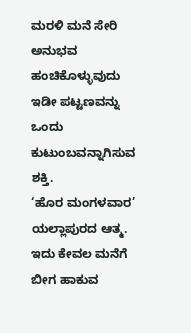ಮರಳಿ ಮನೆ ಸೇರಿ ಅನುಭವ ಹಂಚಿಕೊಳ್ಳುವುದು ಇಡೀ ಪಟ್ಟಣವನ್ನು ಒಂದು ಕುಟುಂಬವನ್ನಾಗಿಸುವ ಶಕ್ತಿ.
‘ಹೊರ ಮಂಗಳವಾರ’ ಯಲ್ಲಾಪುರದ ಆತ್ಮ. ಇದು ಕೇವಲ ಮನೆಗೆ ಬೀಗ ಹಾಕುವ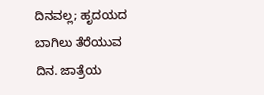ದಿನವಲ್ಲ; ಹೃದಯದ ಬಾಗಿಲು ತೆರೆಯುವ ದಿನ. ಜಾತ್ರೆಯ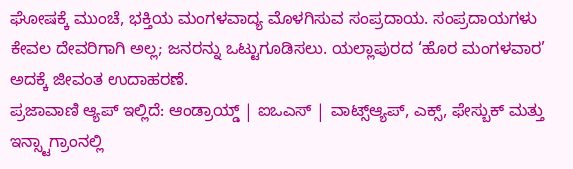ಘೋಷಕ್ಕೆ ಮುಂಚೆ, ಭಕ್ತಿಯ ಮಂಗಳವಾದ್ಯ ಮೊಳಗಿಸುವ ಸಂಪ್ರದಾಯ. ಸಂಪ್ರದಾಯಗಳು ಕೇವಲ ದೇವರಿಗಾಗಿ ಅಲ್ಲ; ಜನರನ್ನು ಒಟ್ಟುಗೂಡಿಸಲು. ಯಲ್ಲಾಪುರದ ‘ಹೊರ ಮಂಗಳವಾರ’ ಅದಕ್ಕೆ ಜೀವಂತ ಉದಾಹರಣೆ.
ಪ್ರಜಾವಾಣಿ ಆ್ಯಪ್ ಇಲ್ಲಿದೆ: ಆಂಡ್ರಾಯ್ಡ್ | ಐಒಎಸ್ | ವಾಟ್ಸ್ಆ್ಯಪ್, ಎಕ್ಸ್, ಫೇಸ್ಬುಕ್ ಮತ್ತು ಇನ್ಸ್ಟಾಗ್ರಾಂನಲ್ಲಿ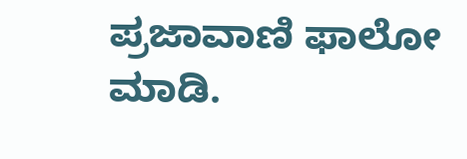ಪ್ರಜಾವಾಣಿ ಫಾಲೋ ಮಾಡಿ.